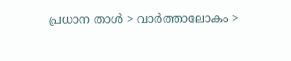പ്രധാന താള്‍ > വാര്‍ത്താലോകം >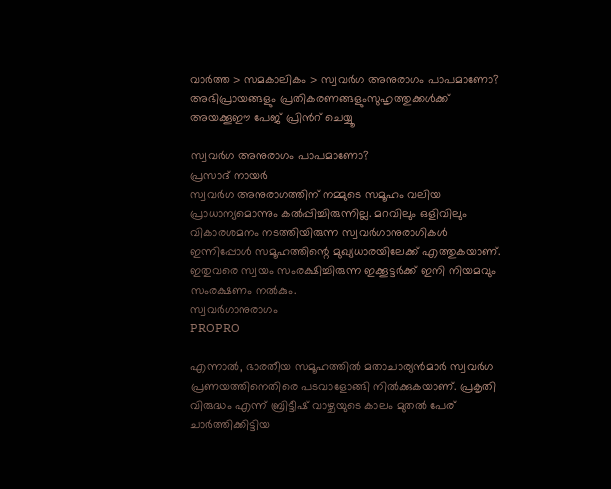വാര്‍ത്ത > സമകാലികം > സ്വവര്‍ഗ അനുരാഗം പാപമാണോ?
അഭിപ്രായങ്ങളും പ്രതികരണങ്ങളുംസുഹൃത്തുക്കള്‍ക്ക് അയക്കൂഈ പേജ് പ്രിന്‍റ് ചെയ്യൂ

സ്വവര്‍ഗ അനുരാഗം പാപമാണോ?
പ്രസാദ് നായര്‍
സ്വവര്‍ഗ അനുരാഗത്തിന് നമ്മുടെ സമൂഹം വലിയ പ്രാധാന്യമൊന്നും കല്‍പ്പിച്ചിരുന്നില്ല. മറവിലും ഒളിവിലും വികാരശമനം നടത്തിയിരുന്ന സ്വവര്‍ഗാനുരാഗികള്‍ ഇന്നിപ്പോള്‍ സമൂഹത്തിന്റെ മുഖ്യധാരയിലേക്ക് എത്തുകയാണ്. ഇതുവരെ സ്വയം സംരക്ഷിച്ചിരുന്ന ഇക്കൂട്ടര്‍ക്ക് ഇനി നിയമവും സംരക്ഷണം നല്‍കും.
സ്വവര്‍ഗാനുരാഗം
PROPRO

എന്നാല്‍, ഭാരതീയ സമൂഹത്തില്‍ മതാചാര്യന്‍‌മാര്‍ സ്വവര്‍ഗ പ്രണയത്തിനെതിരെ പടവാളോങ്ങി നില്‍ക്കുകയാണ്. പ്രകൃതി വിരുദ്ധം എന്ന് ബ്രിട്ടീഷ് വാഴ്ചയുടെ കാലം മുതല്‍ പേര് ചാര്‍ത്തിക്കിട്ടിയ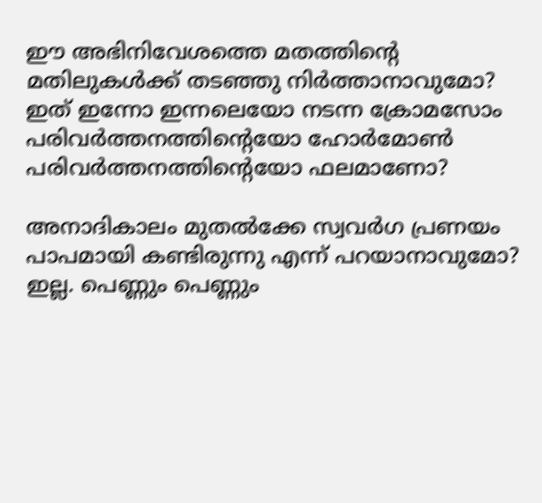ഈ അഭിനിവേശത്തെ മതത്തിന്റെ മതിലുകള്‍ക്ക് തടഞ്ഞു നിര്‍ത്താനാവുമോ? ഇത് ഇന്നോ ഇന്നലെയോ നടന്ന ക്രോമസോം പരിവര്‍ത്തനത്തിന്റെയോ ഹോര്‍മോണ്‍ പരിവര്‍ത്തനത്തിന്റെയോ ഫലമാണോ?

അനാദികാലം മുതല്‍ക്കേ സ്വവര്‍ഗ പ്രണയം പാപമായി കണ്ടിരുന്നു എന്ന് പറയാനാവുമോ? ഇല്ല. പെണ്ണും പെണ്ണും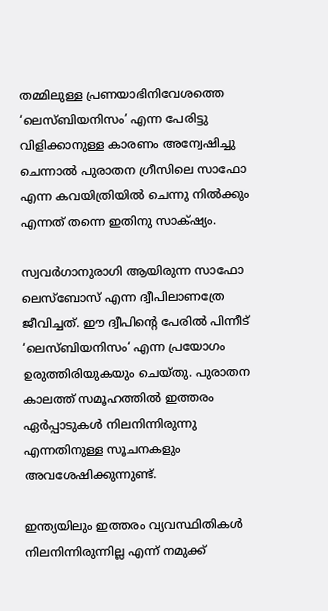തമ്മിലുള്ള പ്രണയാഭിനിവേശത്തെ ‘ലെസ്ബിയനിസം’ എന്ന പേരിട്ടു വിളിക്കാനുള്ള കാരണം അന്വേഷിച്ചു ചെന്നാല്‍ പുരാതന ഗ്രീസിലെ സാഫോ എന്ന കവയിത്രിയില്‍ ചെന്നു നില്‍ക്കും എന്നത് തന്നെ ഇതിനു സാക്‍ഷ്യം.

സ്വവര്‍ഗാനുരാഗി ആയിരുന്ന സാഫോ ലെസ്ബോസ് എന്ന ദ്വീപിലാണത്രേ ജീവിച്ചത്. ഈ ദ്വീപിന്റെ പേരില്‍ പിന്നീട് ‘ലെസ്ബിയനിസം‘ എന്ന പ്രയോഗം ഉരുത്തിരിയുകയും ചെയ്തു. പുരാതന കാലത്ത് സമൂഹത്തില്‍ ഇത്തരം ഏര്‍പ്പാടുകള്‍ നിലനിന്നിരുന്നു എന്നതിനുള്ള സൂചനകളും അവശേഷിക്കുന്നുണ്ട്.

ഇന്ത്യയിലും ഇത്തരം വ്യവസ്ഥിതികള്‍ നിലനിന്നിരുന്നില്ല എന്ന് നമുക്ക്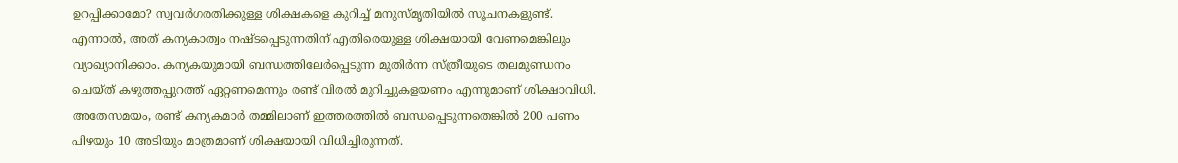ഉറപ്പിക്കാമോ? സ്വവര്‍ഗരതിക്കുള്ള ശിക്ഷകളെ കുറിച്ച് മനുസ്മൃതിയില്‍ സൂചനകളുണ്ട്. എന്നാല്‍, അത് കന്യകാത്വം നഷ്ടപ്പെടുന്നതിന് എതിരെയുള്ള ശിക്ഷയായി വേണമെങ്കിലും വ്യാഖ്യാ‍നിക്കാം. കന്യകയുമായി ബന്ധത്തിലേര്‍പ്പെടുന്ന മുതിര്‍ന്ന സ്ത്രീയുടെ തലമുണ്ഡനം ചെയ്ത് കഴുത്തപ്പുറത്ത് ഏറ്റണമെന്നും രണ്ട് വിരല്‍ മുറിച്ചുകളയണം എന്നുമാണ് ശിക്ഷാവിധി. അതേസമയം, രണ്ട് കന്യകമാര്‍ തമ്മിലാണ് ഇത്തരത്തില്‍ ബന്ധപ്പെടുന്നതെങ്കില്‍ 200 പണം പിഴയും 10 അടിയും മാത്രമാണ് ശിക്ഷയായി വിധിച്ചിരുന്നത്.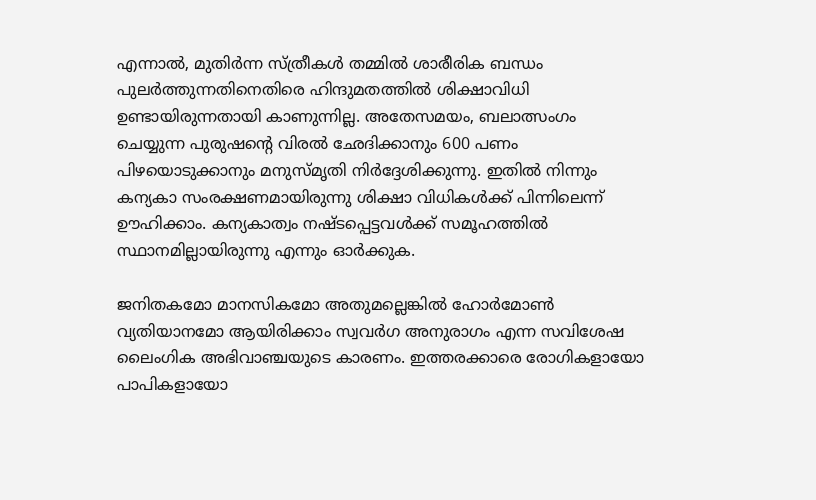എന്നാല്‍, മുതിര്‍ന്ന സ്ത്രീകള്‍ തമ്മില്‍ ശാരീരിക ബന്ധം പുലര്‍ത്തുന്നതിനെതിരെ ഹിന്ദുമതത്തില്‍ ശിക്ഷാവിധി ഉണ്ടായിരുന്നതായി കാണുന്നില്ല. അതേസമയം, ബലാത്സംഗം ചെയ്യുന്ന പുരുഷന്‍റെ വിരല്‍ ഛേദിക്കാനും 600 പണം പിഴയൊടുക്കാനും മനുസ്മൃതി നിര്‍ദ്ദേശിക്കുന്നു. ഇതില്‍ നിന്നും കന്യകാ സംരക്ഷണമായിരുന്നു ശിക്ഷാ വിധികള്‍ക്ക് പിന്നിലെന്ന് ഊഹിക്കാം. കന്യകാത്വം നഷ്ടപ്പെട്ടവള്‍ക്ക് സമൂഹത്തില്‍ സ്ഥാനമില്ലായിരുന്നു എന്നും ഓര്‍ക്കുക.

ജനിതകമോ മാനസികമോ അതുമല്ലെങ്കില്‍ ഹോര്‍മോണ്‍ വ്യതിയാനമോ ആയിരിക്കാം സ്വവര്‍ഗ അനുരാഗം എന്ന സവിശേഷ ലൈംഗിക അഭിവാഞ്ചയുടെ കാരണം. ഇത്തരക്കാരെ രോഗികളായോ പാപികളായോ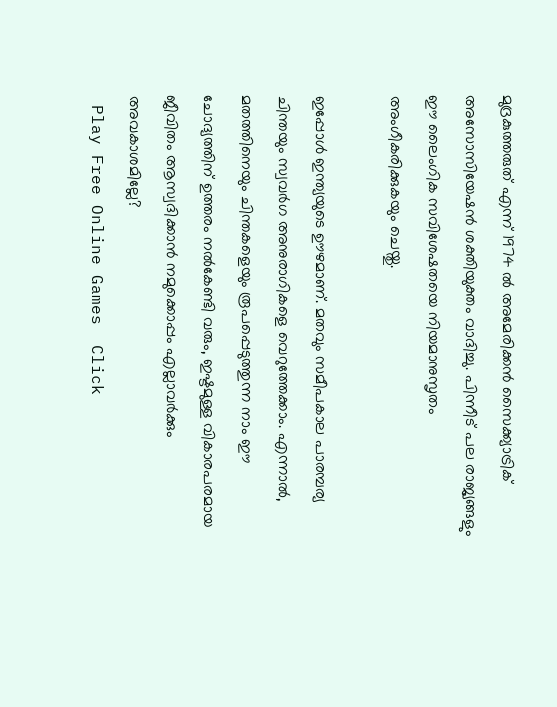മുദ്രകുത്തരുത് എന്ന് 1974 ല്‍ അമേരിക്കന്‍ സൈക്ക്യാട്രിക് അസോസിയേഷന്‍ ശക്തിയുക്തം വാദിച്ചു. പിന്നീട് പല രാജ്യങ്ങളും ഈ ലൈംഗിക സവിശേഷതയെ നിയമാനുസൃതം അംഗീകരിക്കുകയും ചെയ്തു.

ഇപ്പോള്‍ ഇന്ത്യയുടെ ഊഴമാണ്. മതവും സമീപകാല പാരമ്പര്യ ചിന്തയും സ്വവര്‍ഗ അനുരാഗികളെ വെറുത്തേക്കാം. എന്നാല്‍, മതത്തിനെയും ചിന്തകളെയും രൂപപ്പെടുത്തുന്ന നാം ഈ ചോദ്യത്തിന് ഉത്തരം നല്‍കേണ്ടി വരും, ഇഷ്ടമുള്ള വികാരപരമായ ജീവിതം ആസ്വദിക്കാന്‍ നമുക്കൊപ്പം എല്ലാവര്‍ക്കും അവകാശമില്ലേ?
 Play Free Online Games  Click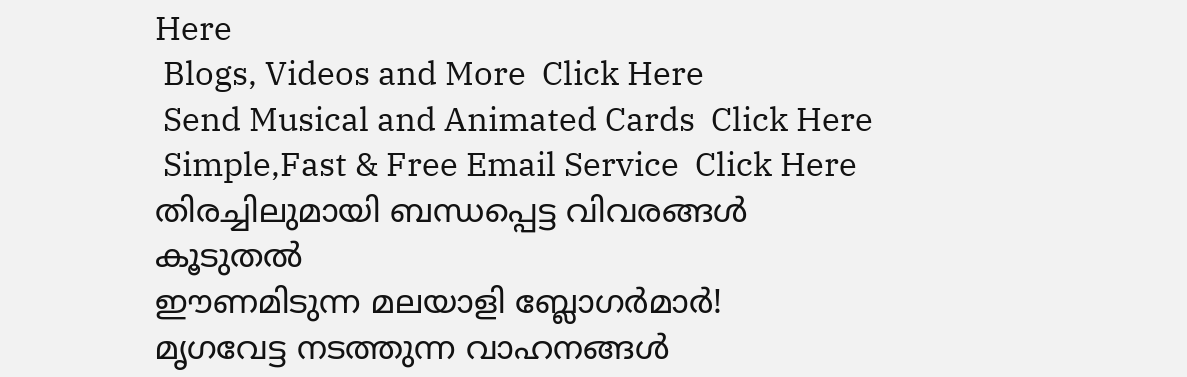Here
 Blogs, Videos and More  Click Here
 Send Musical and Animated Cards  Click Here
 Simple,Fast & Free Email Service  Click Here
തിരച്ചിലുമായി ബന്ധപ്പെട്ട വിവരങ്ങള്‍
കൂടുതല്‍
ഈണമിടുന്ന മലയാളി ബ്ലോഗര്‍മാര്‍!
മൃഗവേട്ട നടത്തുന്ന വാഹനങ്ങള്‍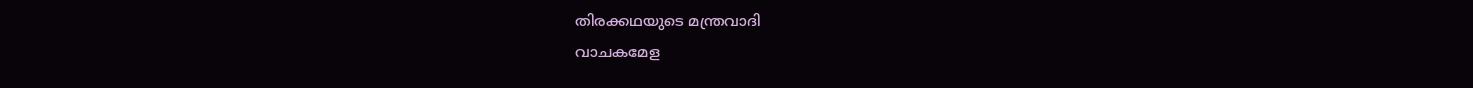തിരക്കഥയുടെ മന്ത്രവാദി
വാചകമേള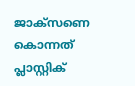ജാക്സണെ കൊന്നത് പ്ലാസ്റ്റിക്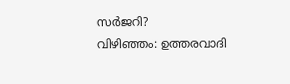സര്‍ജറി?
വിഴിഞ്ഞം: ഉത്തരവാദി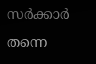സര്‍ക്കാര്‍ തന്നെ